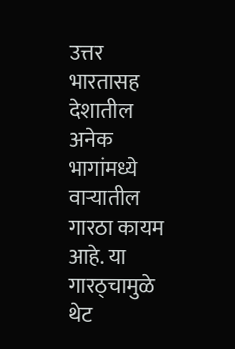उत्तर भारतासह देशातील अनेक भागांमध्ये वाऱ्यातील गारठा कायम आहे. या गारठ्चामुळे थेट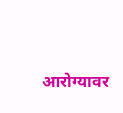आरोग्यावर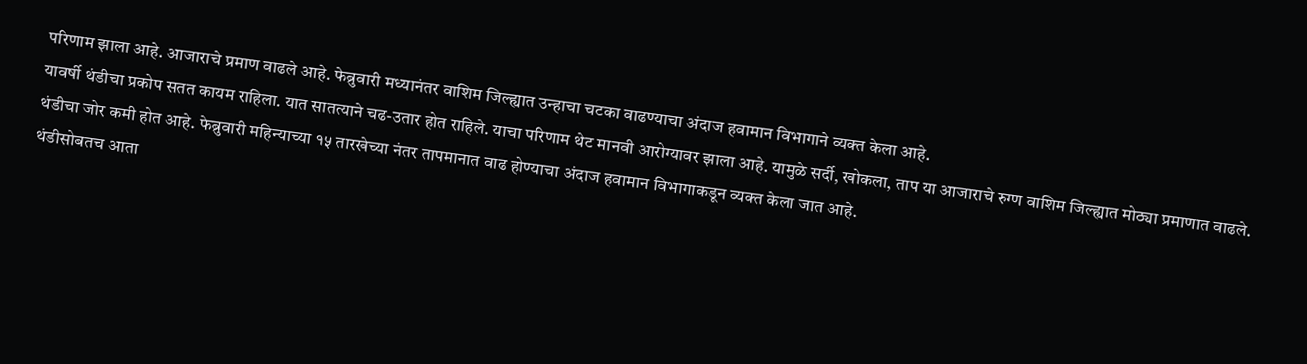परिणाम झाला आहे. आजाराचे प्रमाण वाढले आहे. फेब्रुवारी मध्यानंतर वाशिम जिल्ह्यात उन्हाचा चटका वाढण्याचा अंदाज हवामान विभागाने व्यक्त केला आहे.
यावर्षी थंडीचा प्रकोप सतत कायम राहिला. यात सातत्याने चढ-उतार होत राहिले. याचा परिणाम थेट मानवी आरोग्यावर झाला आहे. यामुळे सर्दी, खोकला, ताप या आजाराचे रुग्ण वाशिम जिल्ह्यात मोठ्या प्रमाणात वाढले. थंडीचा जोर कमी होत आहे. फेब्रुवारी महिन्याच्या १५ तारखेच्या नंतर तापमानात वाढ होण्याचा अंदाज हवामान विभागाकडून व्यक्त केला जात आहे.
थंडीसोबतच आता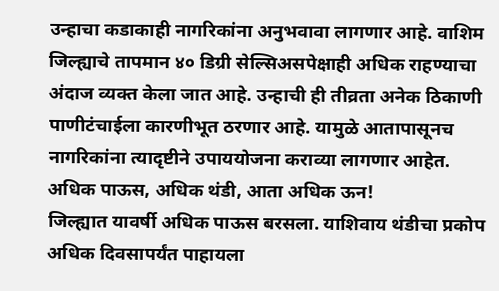उन्हाचा कडाकाही नागरिकांना अनुभवावा लागणार आहे. वाशिम जिल्ह्याचे तापमान ४० डिग्री सेल्सिअसपेक्षाही अधिक राहण्याचा अंदाज व्यक्त केला जात आहे. उन्हाची ही तीव्रता अनेक ठिकाणी पाणीटंचाईला कारणीभूत ठरणार आहे. यामुळे आतापासूनच नागरिकांना त्यादृष्टीने उपाययोजना कराव्या लागणार आहेत.
अधिक पाऊस, अधिक थंडी, आता अधिक ऊन!
जिल्ह्यात यावर्षी अधिक पाऊस बरसला. याशिवाय थंडीचा प्रकोप अधिक दिवसापर्यंत पाहायला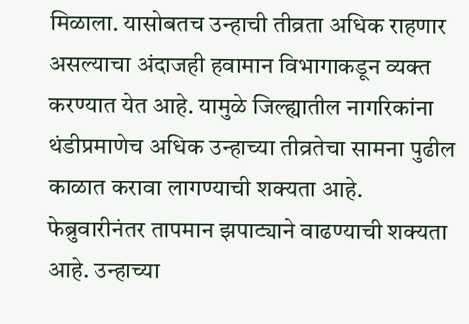मिळाला. यासोबतच उन्हाची तीव्रता अधिक राहणार असल्याचा अंदाजही हवामान विभागाकडून व्यक्त करण्यात येत आहे. यामुळे जिल्ह्यातील नागरिकांना थंडीप्रमाणेच अधिक उन्हाच्या तीव्रतेचा सामना पुढील काळात करावा लागण्याची शक्यता आहे.
फेब्रुवारीनंतर तापमान झपाट्याने वाढण्याची शक्यता आहे. उन्हाच्या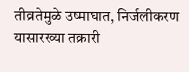तीव्रतेमुळे उष्माघात, निर्जलीकरण यासारख्या तक्रारी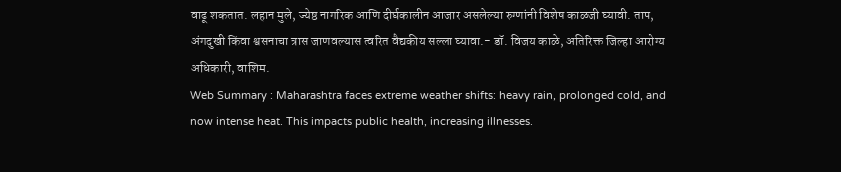वाढू शकतात. लहान मुले, ज्येष्ठ नागरिक आणि दीर्घकालीन आजार असलेल्या रुग्णांनी विशेष काळजी घ्यावी. ताप, अंगदुखी किंवा श्वसनाचा त्रास जाणवल्यास त्वरित वैद्यकीय सल्ला घ्यावा.- डॉ. विजय काळे, अतिरिक्त जिल्हा आरोग्य अधिकारी, वाशिम.
Web Summary : Maharashtra faces extreme weather shifts: heavy rain, prolonged cold, and now intense heat. This impacts public health, increasing illnesses.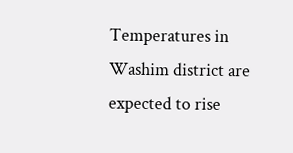Temperatures in Washim district are expected to rise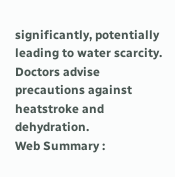significantly, potentially leading to water scarcity. Doctors advise precautions against heatstroke and dehydration.
Web Summary :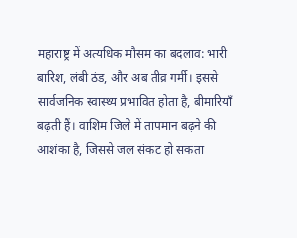महाराष्ट्र में अत्यधिक मौसम का बदलाव: भारी बारिश, लंबी ठंड, और अब तीव्र गर्मी। इससे सार्वजनिक स्वास्थ्य प्रभावित होता है, बीमारियाँ बढ़ती हैं। वाशिम जिले में तापमान बढ़ने की आशंका है, जिससे जल संकट हो सकता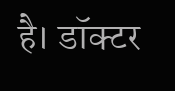है। डॉक्टर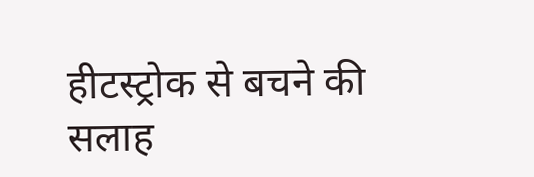हीटस्ट्रोक से बचने की सलाह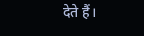देते हैं।